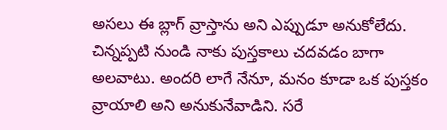అసలు ఈ బ్లాగ్ వ్రాస్తాను అని ఎప్పుడూ అనుకోలేదు. చిన్నప్పటి నుండి నాకు పుస్తకాలు చదవడం బాగా అలవాటు. అందరి లాగే నేనూ, మనం కూడా ఒక పుస్తకం వ్రాయాలి అని అనుకునేవాడిని. సరే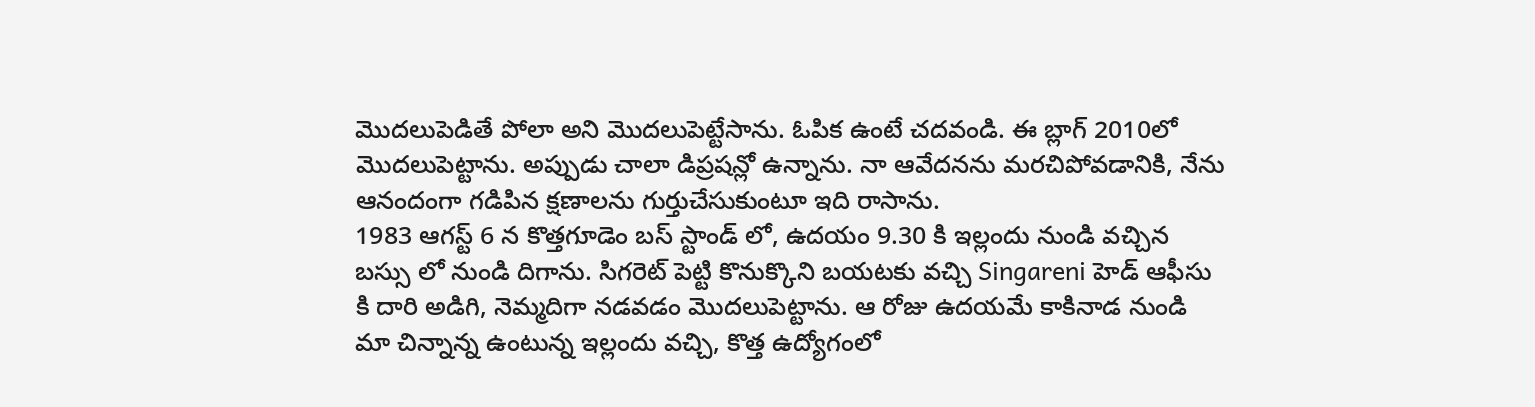మొదలుపెడితే పోలా అని మొదలుపెట్టేసాను. ఓపిక ఉంటే చదవండి. ఈ బ్లాగ్ 2010లో మొదలుపెట్టాను. అప్పుడు చాలా డిప్రషన్లో ఉన్నాను. నా ఆవేదనను మరచిపోవడానికి, నేను ఆనందంగా గడిపిన క్షణాలను గుర్తుచేసుకుంటూ ఇది రాసాను.
1983 ఆగస్ట్ 6 న కొత్తగూడెం బస్ స్టాండ్ లో, ఉదయం 9.30 కి ఇల్లందు నుండి వచ్చిన బస్సు లో నుండి దిగాను. సిగరెట్ పెట్టి కొనుక్కొని బయటకు వచ్చి Singareni హెడ్ ఆఫీసు కి దారి అడిగి, నెమ్మదిగా నడవడం మొదలుపెట్టాను. ఆ రోజు ఉదయమే కాకినాడ నుండి మా చిన్నాన్న ఉంటున్న ఇల్లందు వచ్చి, కొత్త ఉద్యోగంలో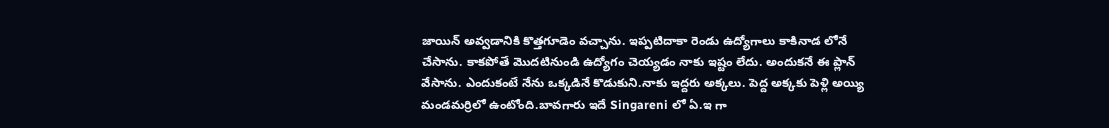జాయిన్ అవ్వడానికి కొత్తగూడెం వచ్చాను. ఇప్పటిదాకా రెండు ఉద్యోగాలు కాకినాడ లోనే చేసాను. కాకపోతే మొదటినుండి ఉద్యోగం చెయ్యడం నాకు ఇష్టం లేదు. అందుకనే ఈ ప్లాన్ వేసాను. ఎందుకంటే నేను ఒక్కడినే కొడుకుని.నాకు ఇద్దరు అక్కలు. పెద్ద అక్కకు పెళ్లి అయ్యి మండమర్రిలో ఉంటోంది.బావగారు ఇదే Singareni లో ఏ.ఇ గా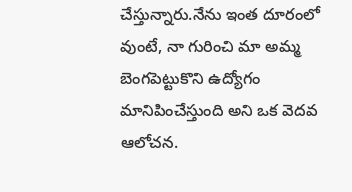చేస్తున్నారు.నేను ఇంత దూరంలో వుంటే, నా గురించి మా అమ్మ బెంగపెట్టుకొని ఉద్యోగం మానిపించేస్తుంది అని ఒక వెదవ ఆలోచన.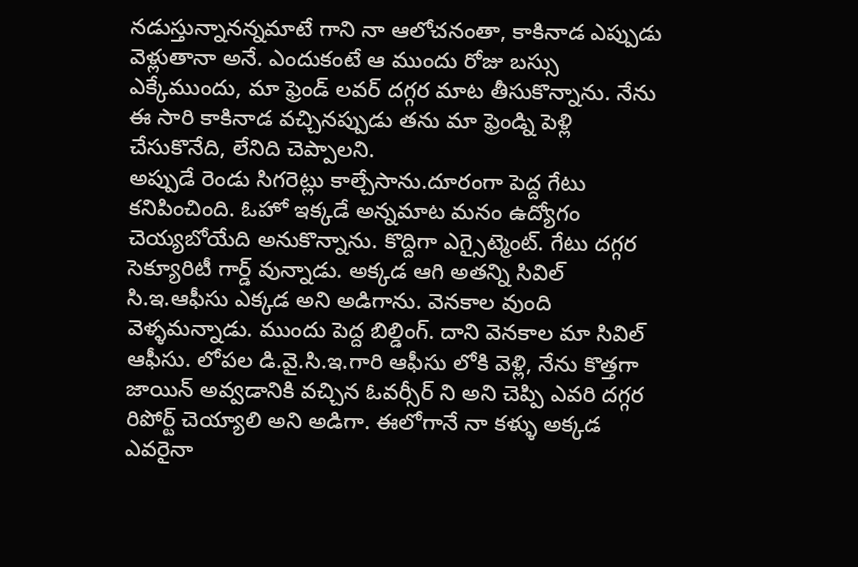నడుస్తున్నానన్నమాటే గాని నా ఆలోచనంతా, కాకినాడ ఎప్పుడు వెళ్లుతానా అనే. ఎందుకంటే ఆ ముందు రోజు బస్సు ఎక్కేముందు, మా ఫ్రెండ్ లవర్ దగ్గర మాట తీసుకొన్నాను. నేను ఈ సారి కాకినాడ వచ్చినప్పుడు తను మా ఫ్రెండ్ని పెళ్లి చేసుకొనేది, లేనిది చెప్పాలని.
అప్పుడే రెండు సిగరెట్లు కాల్చేసాను.దూరంగా పెద్ద గేటు కనిపించింది. ఓహో ఇక్కడే అన్నమాట మనం ఉద్యోగం చెయ్యబోయేది అనుకొన్నాను. కొద్దిగా ఎగ్సైట్మెంట్. గేటు దగ్గర సెక్యూరిటీ గార్డ్ వున్నాడు. అక్కడ ఆగి అతన్ని సివిల్ సి.ఇ.ఆఫీసు ఎక్కడ అని అడిగాను. వెనకాల వుంది వెళ్ళమన్నాడు. ముందు పెద్ద బిల్డింగ్. దాని వెనకాల మా సివిల్ ఆఫీసు. లోపల డి.వై.సి.ఇ.గారి ఆఫీసు లోకి వెళ్లి, నేను కొత్తగా జాయిన్ అవ్వడానికి వచ్చిన ఓవర్సీర్ ని అని చెప్పి ఎవరి దగ్గర రిపోర్ట్ చెయ్యాలి అని అడిగా. ఈలోగానే నా కళ్ళు అక్కడ ఎవరైనా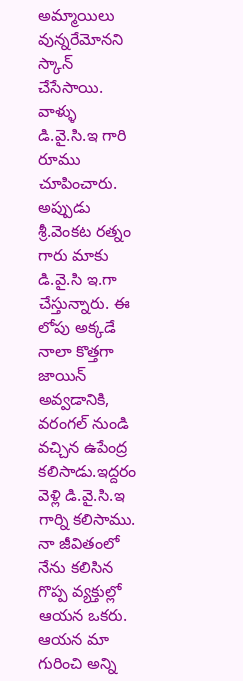అమ్మాయిలు వున్నరేమోనని స్కాన్ చేసేసాయి. వాళ్ళు డి.వై.సి.ఇ గారి రూము చూపించారు. అప్పుడు శ్రీ.వెంకట రత్నం గారు మాకు డి.వై.సి ఇ.గా చేస్తున్నారు. ఈ లోపు అక్కడే నాలా కొత్తగా జాయిన్ అవ్వడానికి, వరంగల్ నుండి వచ్చిన ఉపేంద్ర కలిసాడు.ఇద్దరం వెళ్లి డి.వై.సి.ఇ గార్ని కలిసాము. నా జీవితంలో నేను కలిసిన గొప్ప వ్యక్తుల్లో ఆయన ఒకరు. ఆయన మా గురించి అన్ని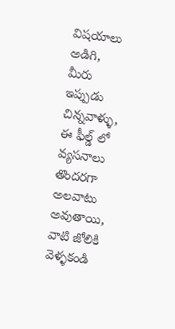విషయాలు అడిగి, మీరు ఇప్పుడు చిన్నవాళ్ళు, ఈ ఫీల్డ్ లో వ్యసనాలు తొందరగా అలవాటు అవుతాయి, వాటి జోలికి వెళ్ళకండి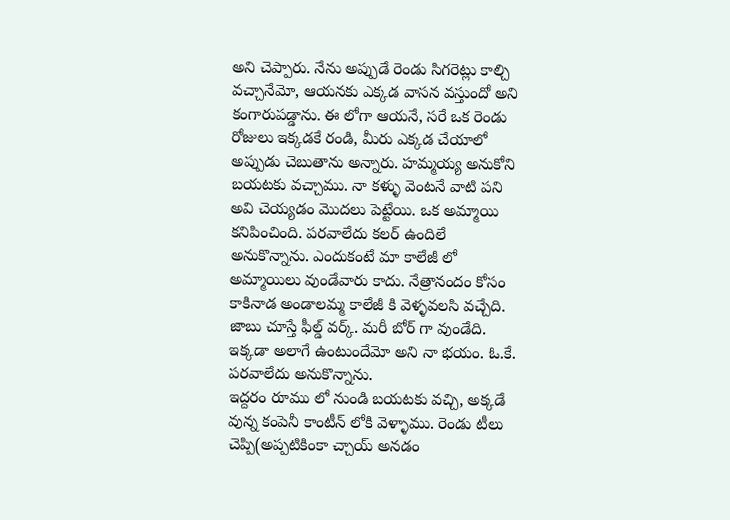అని చెప్పారు. నేను అప్పుడే రెండు సిగరెట్లు కాల్చి వచ్చానేమో, ఆయనకు ఎక్కడ వాసన వస్తుందో అని కంగారుపడ్డాను. ఈ లోగా ఆయనే, సరే ఒక రెండు రోజులు ఇక్కడకే రండి, మీరు ఎక్కడ చేయాలో అప్పుడు చెబుతాను అన్నారు. హమ్మయ్య అనుకోని బయటకు వచ్చాము. నా కళ్ళు వెంటనే వాటి పని అవి చెయ్యడం మొదలు పెట్టేయి. ఒక అమ్మాయి కనిపించింది. పరవాలేదు కలర్ ఉందిలే అనుకొన్నాను. ఎందుకంటే మా కాలేజీ లో అమ్మాయిలు వుండేవారు కాదు. నేత్రానందం కోసం కాకినాడ అండాలమ్మ కాలేజీ కి వెళ్ళవలసి వచ్చేది. జాబు చూస్తే ఫీల్డ్ వర్క్. మరీ బోర్ గా వుండేది. ఇక్కడా అలాగే ఉంటుందేమో అని నా భయం. ఓ.కే. పరవాలేదు అనుకొన్నాను.
ఇద్దరం రూము లో నుండి బయటకు వచ్చి, అక్కడే వున్న కంపెనీ కాంటీన్ లోకి వెళ్ళాము. రెండు టీలు చెప్పి(అప్పటికింకా చ్చాయ్ అనడం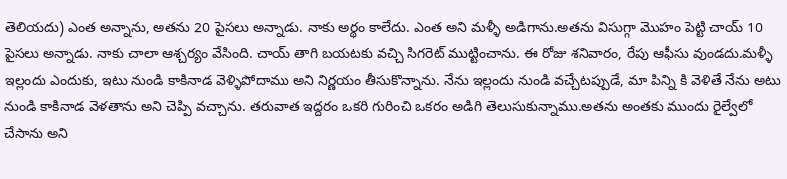తెలియదు) ఎంత అన్నాను, అతను 20 పైసలు అన్నాడు. నాకు అర్థం కాలేదు. ఎంత అని మళ్ళీ అడిగాను.అతను విసుగ్గా మొహం పెట్టి చాయ్ 10 పైసలు అన్నాడు. నాకు చాలా ఆశ్చర్యం వేసింది. చాయ్ తాగి బయటకు వచ్చి సిగరెట్ ముట్టించాను. ఈ రోజు శనివారం, రేపు ఆఫీసు వుండదు.మళ్ళీ ఇల్లందు ఎందుకు, ఇటు నుండి కాకినాడ వెళ్ళిపోదాము అని నిర్ణయం తీసుకొన్నాను. నేను ఇల్లందు నుండి వచ్చేటప్పుడే, మా పిన్ని కి వెళితే నేను అటు నుండి కాకినాడ వెళతాను అని చెప్పి వచ్చాను. తరువాత ఇద్దరం ఒకరి గురించి ఒకరం అడిగి తెలుసుకున్నాము.అతను అంతకు ముందు రైల్వేలో చేసాను అని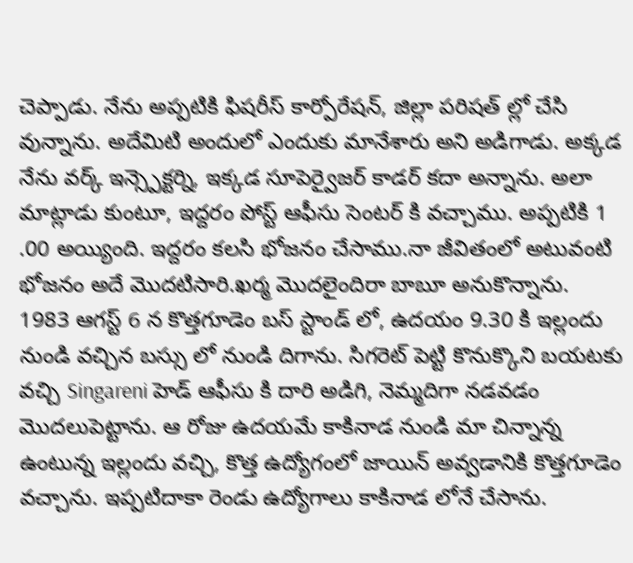చెప్పాడు. నేను అప్పటికి ఫిషరీస్ కార్పోరేషన్, జిల్లా పరిషత్ ల్లో చేసి వున్నాను. అదేమిటి అందులో ఎందుకు మానేశారు అని అడిగాడు. అక్కడ నేను వర్క్ ఇన్స్పెక్టర్ని, ఇక్కడ సూపెర్వైజర్ కాడర్ కదా అన్నాను. అలా మాట్లాడు కుంటూ, ఇద్దరం పోస్ట్ ఆఫీసు సెంటర్ కి వచ్చాము. అప్పటికి 1 .00 అయ్యింది. ఇద్దరం కలసి భోజనం చేసాము.నా జీవితంలో అటువంటి భోజనం అదే మొదటిసారి.ఖర్మ మొదలైందిరా బాబూ అనుకొన్నాను.
1983 ఆగస్ట్ 6 న కొత్తగూడెం బస్ స్టాండ్ లో, ఉదయం 9.30 కి ఇల్లందు నుండి వచ్చిన బస్సు లో నుండి దిగాను. సిగరెట్ పెట్టి కొనుక్కొని బయటకు వచ్చి Singareni హెడ్ ఆఫీసు కి దారి అడిగి, నెమ్మదిగా నడవడం మొదలుపెట్టాను. ఆ రోజు ఉదయమే కాకినాడ నుండి మా చిన్నాన్న ఉంటున్న ఇల్లందు వచ్చి, కొత్త ఉద్యోగంలో జాయిన్ అవ్వడానికి కొత్తగూడెం వచ్చాను. ఇప్పటిదాకా రెండు ఉద్యోగాలు కాకినాడ లోనే చేసాను.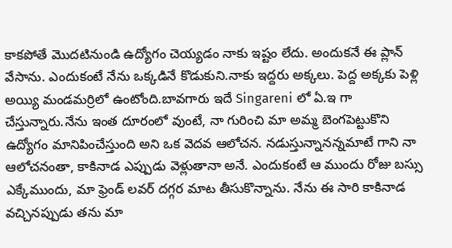కాకపోతే మొదటినుండి ఉద్యోగం చెయ్యడం నాకు ఇష్టం లేదు. అందుకనే ఈ ప్లాన్ వేసాను. ఎందుకంటే నేను ఒక్కడినే కొడుకుని.నాకు ఇద్దరు అక్కలు. పెద్ద అక్కకు పెళ్లి అయ్యి మండమర్రిలో ఉంటోంది.బావగారు ఇదే Singareni లో ఏ.ఇ గా చేస్తున్నారు.నేను ఇంత దూరంలో వుంటే, నా గురించి మా అమ్మ బెంగపెట్టుకొని ఉద్యోగం మానిపించేస్తుంది అని ఒక వెదవ ఆలోచన. నడుస్తున్నానన్నమాటే గాని నా ఆలోచనంతా, కాకినాడ ఎప్పుడు వెళ్లుతానా అనే. ఎందుకంటే ఆ ముందు రోజు బస్సు ఎక్కేముందు, మా ఫ్రెండ్ లవర్ దగ్గర మాట తీసుకొన్నాను. నేను ఈ సారి కాకినాడ వచ్చినప్పుడు తను మా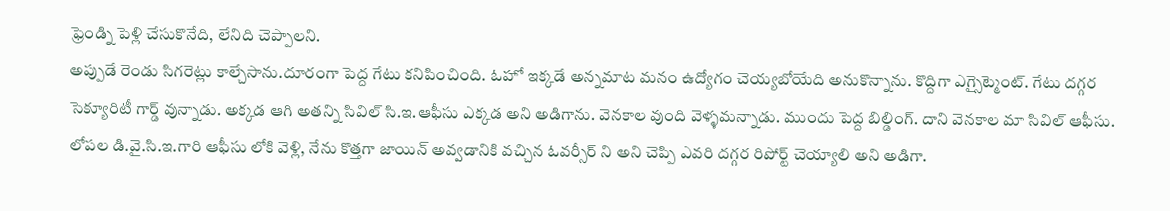ఫ్రెండ్ని పెళ్లి చేసుకొనేది, లేనిది చెప్పాలని.
అప్పుడే రెండు సిగరెట్లు కాల్చేసాను.దూరంగా పెద్ద గేటు కనిపించింది. ఓహో ఇక్కడే అన్నమాట మనం ఉద్యోగం చెయ్యబోయేది అనుకొన్నాను. కొద్దిగా ఎగ్సైట్మెంట్. గేటు దగ్గర సెక్యూరిటీ గార్డ్ వున్నాడు. అక్కడ ఆగి అతన్ని సివిల్ సి.ఇ.ఆఫీసు ఎక్కడ అని అడిగాను. వెనకాల వుంది వెళ్ళమన్నాడు. ముందు పెద్ద బిల్డింగ్. దాని వెనకాల మా సివిల్ ఆఫీసు. లోపల డి.వై.సి.ఇ.గారి ఆఫీసు లోకి వెళ్లి, నేను కొత్తగా జాయిన్ అవ్వడానికి వచ్చిన ఓవర్సీర్ ని అని చెప్పి ఎవరి దగ్గర రిపోర్ట్ చెయ్యాలి అని అడిగా.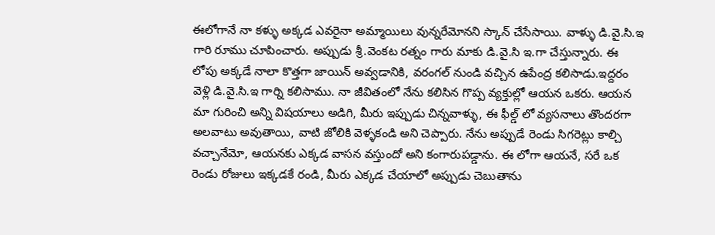ఈలోగానే నా కళ్ళు అక్కడ ఎవరైనా అమ్మాయిలు వున్నరేమోనని స్కాన్ చేసేసాయి. వాళ్ళు డి.వై.సి.ఇ గారి రూము చూపించారు. అప్పుడు శ్రీ.వెంకట రత్నం గారు మాకు డి.వై.సి ఇ.గా చేస్తున్నారు. ఈ లోపు అక్కడే నాలా కొత్తగా జాయిన్ అవ్వడానికి, వరంగల్ నుండి వచ్చిన ఉపేంద్ర కలిసాడు.ఇద్దరం వెళ్లి డి.వై.సి.ఇ గార్ని కలిసాము. నా జీవితంలో నేను కలిసిన గొప్ప వ్యక్తుల్లో ఆయన ఒకరు. ఆయన మా గురించి అన్ని విషయాలు అడిగి, మీరు ఇప్పుడు చిన్నవాళ్ళు, ఈ ఫీల్డ్ లో వ్యసనాలు తొందరగా అలవాటు అవుతాయి, వాటి జోలికి వెళ్ళకండి అని చెప్పారు. నేను అప్పుడే రెండు సిగరెట్లు కాల్చి వచ్చానేమో, ఆయనకు ఎక్కడ వాసన వస్తుందో అని కంగారుపడ్డాను. ఈ లోగా ఆయనే, సరే ఒక రెండు రోజులు ఇక్కడకే రండి, మీరు ఎక్కడ చేయాలో అప్పుడు చెబుతాను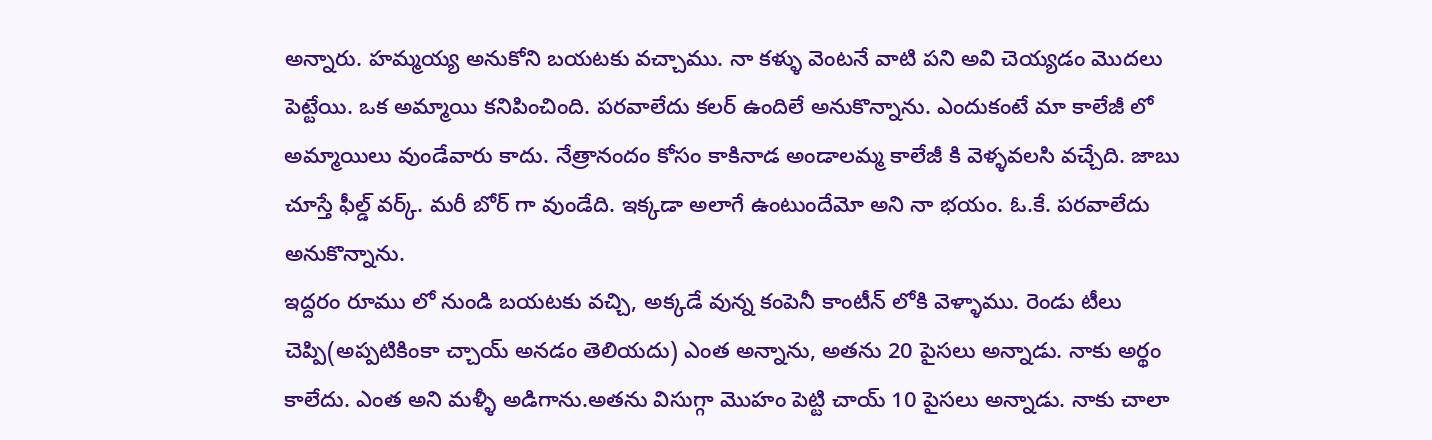అన్నారు. హమ్మయ్య అనుకోని బయటకు వచ్చాము. నా కళ్ళు వెంటనే వాటి పని అవి చెయ్యడం మొదలు పెట్టేయి. ఒక అమ్మాయి కనిపించింది. పరవాలేదు కలర్ ఉందిలే అనుకొన్నాను. ఎందుకంటే మా కాలేజీ లో అమ్మాయిలు వుండేవారు కాదు. నేత్రానందం కోసం కాకినాడ అండాలమ్మ కాలేజీ కి వెళ్ళవలసి వచ్చేది. జాబు చూస్తే ఫీల్డ్ వర్క్. మరీ బోర్ గా వుండేది. ఇక్కడా అలాగే ఉంటుందేమో అని నా భయం. ఓ.కే. పరవాలేదు అనుకొన్నాను.
ఇద్దరం రూము లో నుండి బయటకు వచ్చి, అక్కడే వున్న కంపెనీ కాంటీన్ లోకి వెళ్ళాము. రెండు టీలు చెప్పి(అప్పటికింకా చ్చాయ్ అనడం తెలియదు) ఎంత అన్నాను, అతను 20 పైసలు అన్నాడు. నాకు అర్థం కాలేదు. ఎంత అని మళ్ళీ అడిగాను.అతను విసుగ్గా మొహం పెట్టి చాయ్ 10 పైసలు అన్నాడు. నాకు చాలా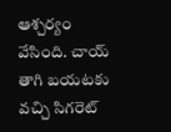ఆశ్చర్యం వేసింది. చాయ్ తాగి బయటకు వచ్చి సిగరెట్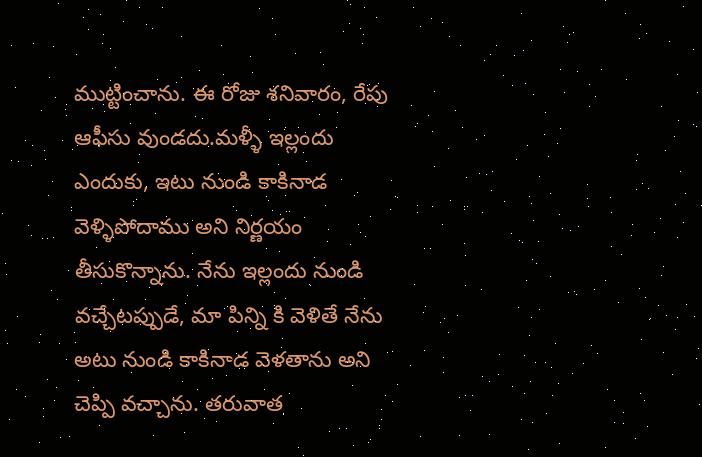ముట్టించాను. ఈ రోజు శనివారం, రేపు ఆఫీసు వుండదు.మళ్ళీ ఇల్లందు ఎందుకు, ఇటు నుండి కాకినాడ వెళ్ళిపోదాము అని నిర్ణయం తీసుకొన్నాను. నేను ఇల్లందు నుండి వచ్చేటప్పుడే, మా పిన్ని కి వెళితే నేను అటు నుండి కాకినాడ వెళతాను అని చెప్పి వచ్చాను. తరువాత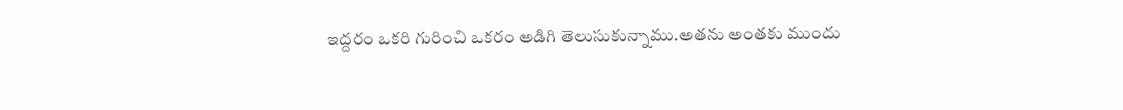ఇద్దరం ఒకరి గురించి ఒకరం అడిగి తెలుసుకున్నాము.అతను అంతకు ముందు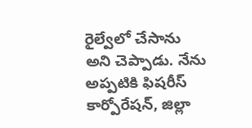రైల్వేలో చేసాను అని చెప్పాడు. నేను అప్పటికి ఫిషరీస్ కార్పోరేషన్, జిల్లా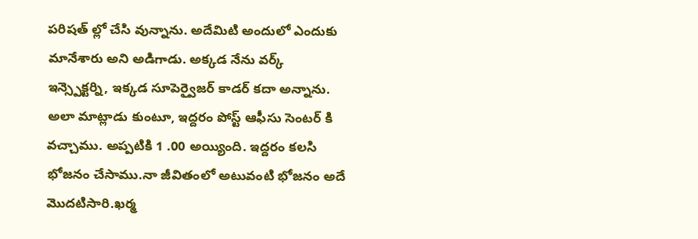పరిషత్ ల్లో చేసి వున్నాను. అదేమిటి అందులో ఎందుకు మానేశారు అని అడిగాడు. అక్కడ నేను వర్క్ ఇన్స్పెక్టర్ని, ఇక్కడ సూపెర్వైజర్ కాడర్ కదా అన్నాను. అలా మాట్లాడు కుంటూ, ఇద్దరం పోస్ట్ ఆఫీసు సెంటర్ కి వచ్చాము. అప్పటికి 1 .00 అయ్యింది. ఇద్దరం కలసి భోజనం చేసాము.నా జీవితంలో అటువంటి భోజనం అదే మొదటిసారి.ఖర్మ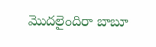మొదలైందిరా బాబూ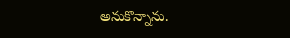అనుకొన్నాను.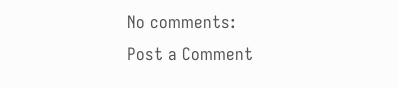No comments:
Post a Comment